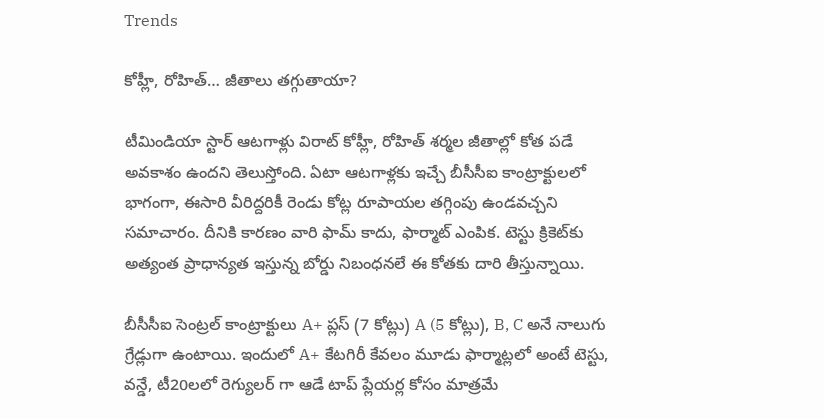Trends

కోహ్లీ, రోహిత్‌… జీతాలు తగ్గుతాయా?

టీమిండియా స్టార్ ఆటగాళ్లు విరాట్ కోహ్లీ, రోహిత్ శర్మల జీతాల్లో కోత పడే అవకాశం ఉందని తెలుస్తోంది. ఏటా ఆటగాళ్లకు ఇచ్చే బీసీసీఐ కాంట్రాక్టులలో భాగంగా, ఈసారి వీరిద్దరికీ రెండు కోట్ల రూపాయల తగ్గింపు ఉండవచ్చని సమాచారం. దీనికి కారణం వారి ఫామ్ కాదు, ఫార్మాట్ ఎంపిక. టెస్టు క్రికెట్‌కు అత్యంత ప్రాధాన్యత ఇస్తున్న బోర్డు నిబంధనలే ఈ కోతకు దారి తీస్తున్నాయి.

బీసీసీఐ సెంట్రల్ కాంట్రాక్టులు A+ ప్లస్ (7 కోట్లు) A (5 కోట్లు), B, C అనే నాలుగు గ్రేడ్లుగా ఉంటాయి. ఇందులో A+ కేటగిరీ కేవలం మూడు ఫార్మాట్లలో అంటే టెస్టు, వన్డే, టీ20లలో రెగ్యులర్ గా ఆడే టాప్ ప్లేయర్ల కోసం మాత్రమే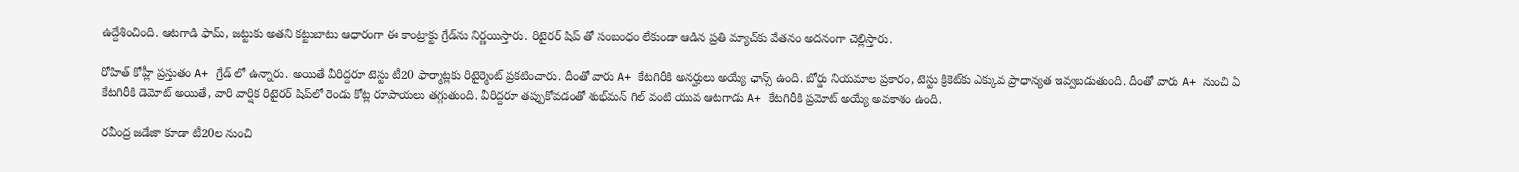ఉద్దేశించింది. ఆటగాడి ఫామ్, జట్టుకు అతని కట్టుబాటు ఆధారంగా ఈ కాంట్రాక్టు గ్రేడ్‌ను నిర్ణయిస్తారు. రిటైరర్ షిప్ తో సంబంధం లేకుండా ఆడిన ప్రతి మ్యాచ్‌కు వేతనం అదనంగా చెల్లిస్తారు.

రోహిత్ కోహ్లీ ప్రస్తుతం A+ గ్రేడ్ లో ఉన్నారు. అయితే వీరిద్దరూ టెస్టు టీ20 ఫార్మాట్లకు రిటైర్మెంట్ ప్రకటించారు. దీంతో వారు A+ కేటగిరీకి అనర్హులు అయ్యే ఛాన్స్ ఉంది. బోర్డు నియమాల ప్రకారం, టెస్టు క్రికెట్‌కు ఎక్కువ ప్రాధాన్యత ఇవ్వబడుతుంది. దీంతో వారు A+ నుంచి ఏ కేటగిరీకి డెమోట్ అయితే, వారి వార్షిక రిటైరర్ షిప్‌లో రెండు కోట్ల రూపాయలు తగ్గుతుంది. వీరిద్దరూ తప్పుకోవడంతో శుభ్‌మన్ గిల్ వంటి యువ ఆటగాడు A+ కేటగిరీకి ప్రమోట్ అయ్యే అవకాశం ఉంది.

రవీంద్ర జడేజా కూడా టీ20ల నుంచి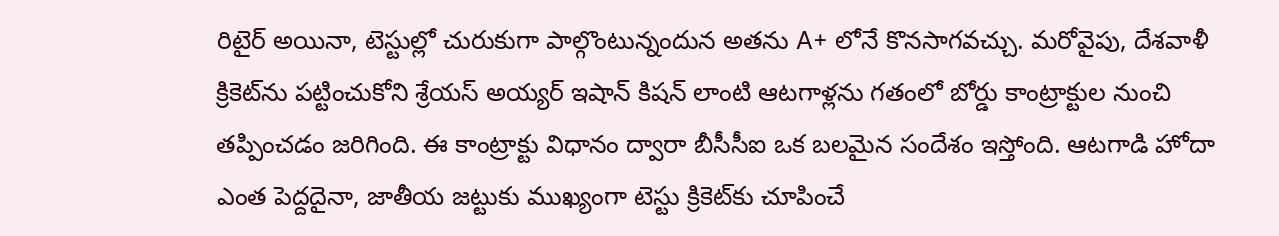రిటైర్ అయినా, టెస్టుల్లో చురుకుగా పాల్గొంటున్నందున అతను A+ లోనే కొనసాగవచ్చు. మరోవైపు, దేశవాళీ క్రికెట్‌ను పట్టించుకోని శ్రేయస్ అయ్యర్ ఇషాన్ కిషన్ లాంటి ఆటగాళ్లను గతంలో బోర్డు కాంట్రాక్టుల నుంచి తప్పించడం జరిగింది. ఈ కాంట్రాక్టు విధానం ద్వారా బీసీసీఐ ఒక బలమైన సందేశం ఇస్తోంది. ఆటగాడి హోదా ఎంత పెద్దదైనా, జాతీయ జట్టుకు ముఖ్యంగా టెస్టు క్రికెట్‌కు చూపించే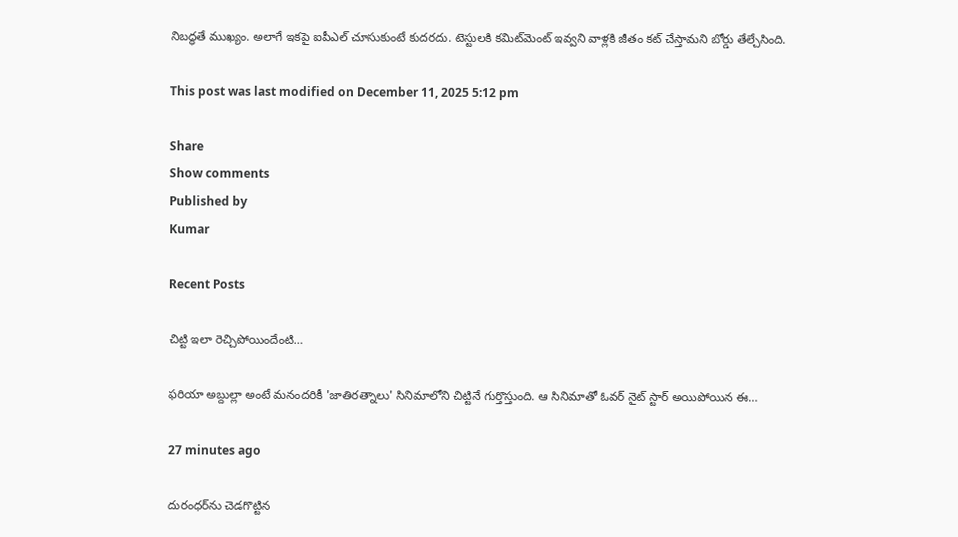నిబద్ధతే ముఖ్యం. అలాగే ఇకపై ఐపీఎల్ చూసుకుంటే కుదరదు. టెస్టులకి కమిట్‌మెంట్ ఇవ్వని వాళ్లకి జీతం కట్ చేస్తామని బోర్డు తేల్చేసింది.

This post was last modified on December 11, 2025 5:12 pm

Share
Show comments
Published by
Kumar

Recent Posts

చిట్టి ఇలా రెచ్చిపోయిందేంటి…

ఫరియా అబ్దుల్లా అంటే మనందరికీ 'జాతిరత్నాలు' సినిమాలోని చిట్టినే గుర్తొస్తుంది. ఆ సినిమాతో ఓవర్ నైట్ స్టార్ అయిపోయిన ఈ…

27 minutes ago

దురంధర్‌ను చెడగొట్టిన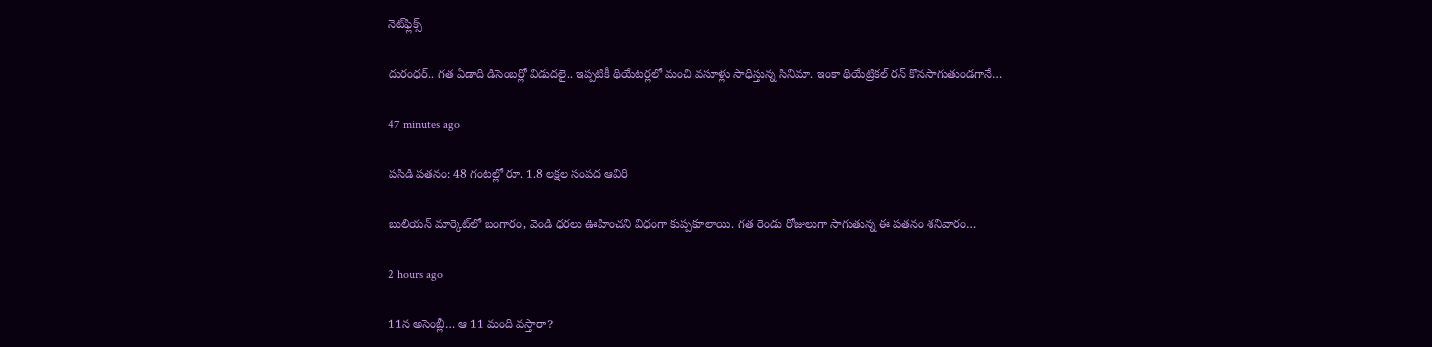నెట్‌ఫ్లిక్స్

దురంధర్.. గత ఏడాది డిసెంబర్లో విడుదలై.. ఇప్పటికీ థియేటర్లలో మంచి వసూళ్లు సాధిస్తున్న సినిమా. ఇంకా థియేట్రికల్ రన్ కొనసాగుతుండగానే…

47 minutes ago

పసిడి పతనం: 48 గంటల్లో రూ. 1.8 లక్షల సంపద ఆవిరి

బులియన్ మార్కెట్‌లో బంగారం, వెండి ధరలు ఊహించని విధంగా కుప్పకూలాయి. గత రెండు రోజులుగా సాగుతున్న ఈ పతనం శనివారం…

2 hours ago

11న అసెంబ్లీ… ఆ 11 మంది వస్తారా?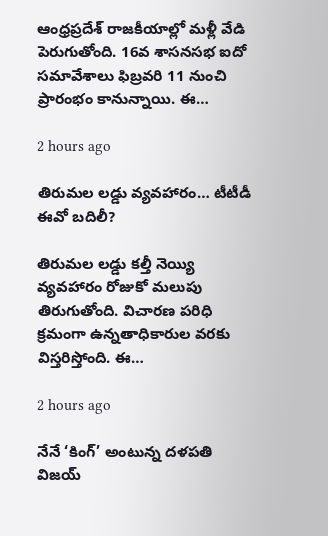ఆంధ్రప్రదేశ్ రాజకీయాల్లో మళ్లీ వేడి పెరుగుతోంది. 16వ శాసనసభ ఐదో సమావేశాలు ఫిబ్రవరి 11 నుంచి ప్రారంభం కానున్నాయి. ఈ…

2 hours ago

తిరుమల లడ్డు వ్యవహారం… టీటీడీ ఈవో బదిలీ?

తిరుమల లడ్డు కల్తీ నెయ్యి వ్యవహారం రోజుకో మలుపు తిరుగుతోంది. విచారణ పరిధి క్రమంగా ఉన్నతాధికారుల వరకు విస్తరిస్తోంది. ఈ…

2 hours ago

నేనే ‘కింగ్’ అంటున్న దళపతి విజయ్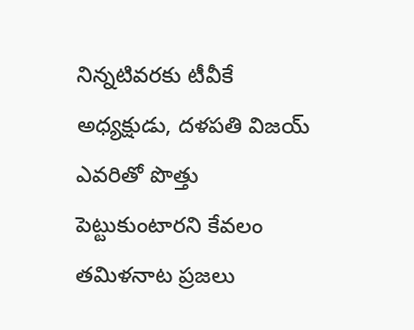నిన్నటివరకు టీవీకే అధ్యక్షుడు, దళపతి విజయ్ ఎవరితో పొత్తు పెట్టుకుంటారని కేవలం తమిళనాట ప్రజలు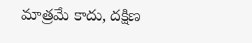మాత్రమే కాదు, దక్షిణ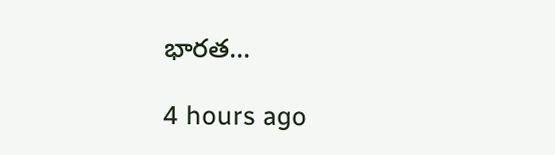భారత…

4 hours ago